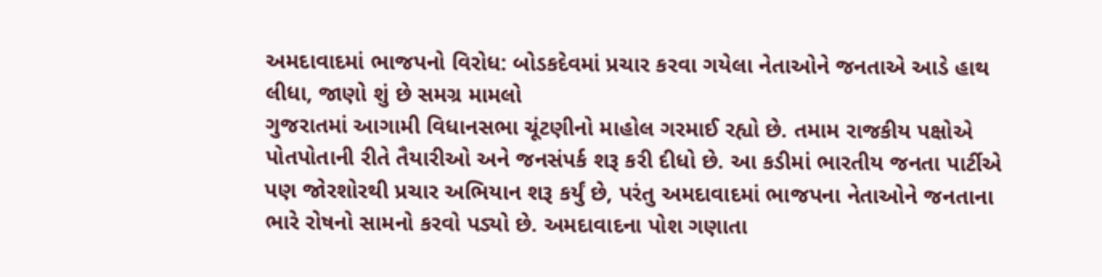અમદાવાદમાં ભાજપનો વિરોધ: બોડકદેવમાં પ્રચાર કરવા ગયેલા નેતાઓને જનતાએ આડે હાથ લીધા, જાણો શું છે સમગ્ર મામલો
ગુજરાતમાં આગામી વિધાનસભા ચૂંટણીનો માહોલ ગરમાઈ રહ્યો છે. તમામ રાજકીય પક્ષોએ પોતપોતાની રીતે તૈયારીઓ અને જનસંપર્ક શરૂ કરી દીધો છે. આ કડીમાં ભારતીય જનતા પાર્ટીએ પણ જોરશોરથી પ્રચાર અભિયાન શરૂ કર્યું છે, પરંતુ અમદાવાદમાં ભાજપના નેતાઓને જનતાના ભારે રોષનો સામનો કરવો પડ્યો છે. અમદાવાદના પોશ ગણાતા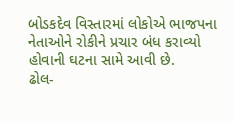બોડકદેવ વિસ્તારમાં લોકોએ ભાજપના નેતાઓને રોકીને પ્રચાર બંધ કરાવ્યો હોવાની ઘટના સામે આવી છે.
ઢોલ-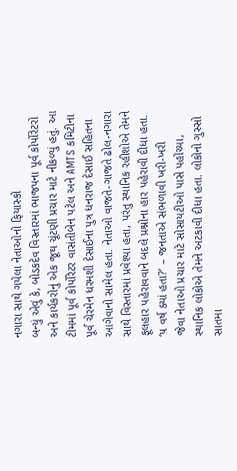નગારા સાથે ગયેલા નેતાઓનો ફિયાસ્કો
બન્યું એવું કે, બોડકદેવ વિસ્તારમાં ભાજપના પૂર્વ કોર્પોરેટરો અને કાર્યકરોનું એક જૂથ ચૂંટણી પ્રચાર માટે નીકળ્યું હતું. આ ટીમમાં પૂર્વ કોર્પોરેટર વાસંતીબેન પટેલ અને AMTS કમિટીના પૂર્વ ચેરમેન ધરમશી દેસાઈના પુત્ર ધનરાજ દેસાઈ સહિતના આગેવાનો સામેલ હતા. નેતાઓ વાજતે-ગાજતે ઢોલ-નગારા સાથે વિસ્તારમાં પ્રવેશ્યા હતા, પરંતુ સ્થાનિક રહીશોએ તેમને ફૂલહાર પહેરાવવાને બદલે પ્રશ્નોના હાર પહેરાવી દીધા હતા.
‘૫ વર્ષ ક્યાં હતા?’ – જનતાએ સંભળાવી ખરી-ખરી
જેવા નેતાઓ પ્રચાર માટે સોસાયટીઓ પાસે પહોંચ્યા, સ્થાનિક લોકોએ તેમને અટકાવી દીધા હતા. લોકોનો ગુસ્સો સાતમા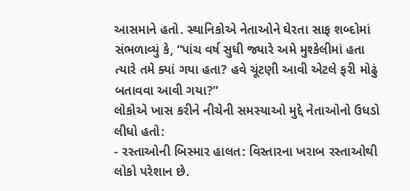આસમાને હતો. સ્થાનિકોએ નેતાઓને ઘેરતા સાફ શબ્દોમાં સંભળાવ્યું કે, “પાંચ વર્ષ સુધી જ્યારે અમે મુશ્કેલીમાં હતા ત્યારે તમે ક્યાં ગયા હતા? હવે ચૂંટણી આવી એટલે ફરી મોઢું બતાવવા આવી ગયા?”
લોકોએ ખાસ કરીને નીચેની સમસ્યાઓ મુદ્દે નેતાઓનો ઉધડો લીધો હતો:
- રસ્તાઓની બિસ્માર હાલત: વિસ્તારના ખરાબ રસ્તાઓથી લોકો પરેશાન છે.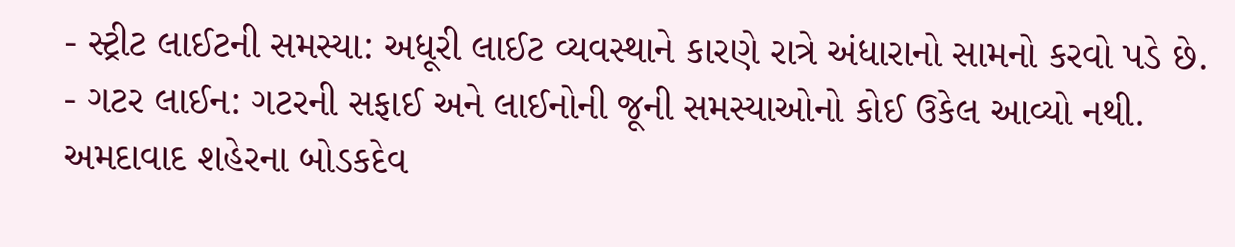- સ્ટ્રીટ લાઈટની સમસ્યા: અધૂરી લાઈટ વ્યવસ્થાને કારણે રાત્રે અંધારાનો સામનો કરવો પડે છે.
- ગટર લાઈન: ગટરની સફાઈ અને લાઈનોની જૂની સમસ્યાઓનો કોઈ ઉકેલ આવ્યો નથી.
અમદાવાદ શહેરના બોડકદેવ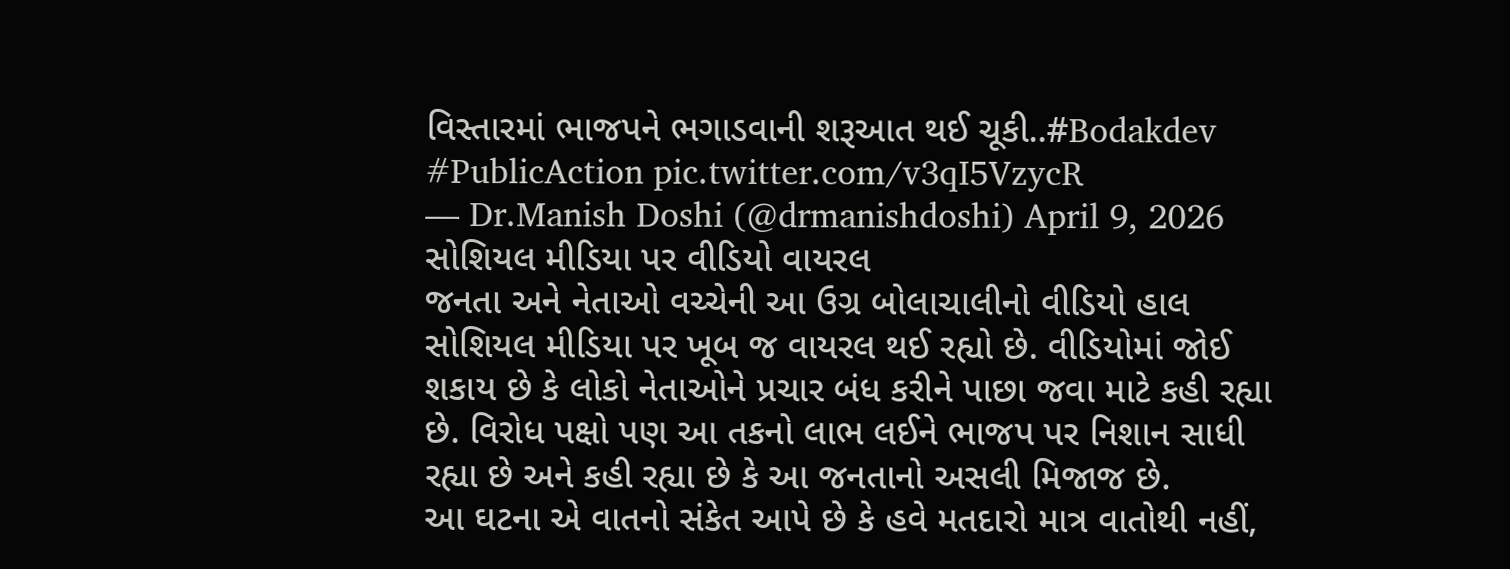વિસ્તારમાં ભાજપને ભગાડવાની શરૂઆત થઈ ચૂકી..#Bodakdev #PublicAction pic.twitter.com/v3qI5VzycR
— Dr.Manish Doshi (@drmanishdoshi) April 9, 2026
સોશિયલ મીડિયા પર વીડિયો વાયરલ
જનતા અને નેતાઓ વચ્ચેની આ ઉગ્ર બોલાચાલીનો વીડિયો હાલ સોશિયલ મીડિયા પર ખૂબ જ વાયરલ થઈ રહ્યો છે. વીડિયોમાં જોઈ શકાય છે કે લોકો નેતાઓને પ્રચાર બંધ કરીને પાછા જવા માટે કહી રહ્યા છે. વિરોધ પક્ષો પણ આ તકનો લાભ લઈને ભાજપ પર નિશાન સાધી રહ્યા છે અને કહી રહ્યા છે કે આ જનતાનો અસલી મિજાજ છે.
આ ઘટના એ વાતનો સંકેત આપે છે કે હવે મતદારો માત્ર વાતોથી નહીં,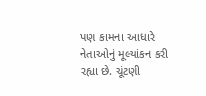પણ કામના આધારે નેતાઓનું મૂલ્યાંકન કરી રહ્યા છે. ચૂંટણી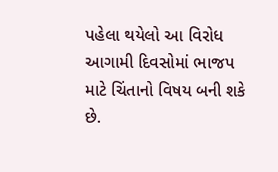પહેલા થયેલો આ વિરોધ આગામી દિવસોમાં ભાજપ માટે ચિંતાનો વિષય બની શકે છે.